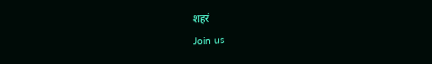शहरं
Join us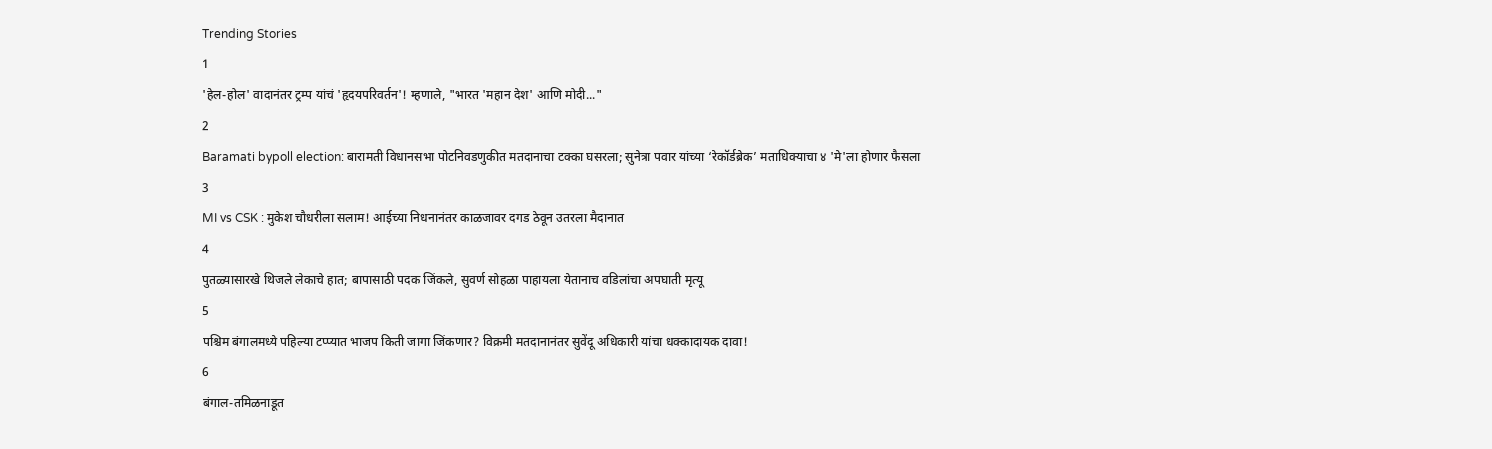Trending Stories
1
'हेल-होल' वादानंतर ट्रम्प यांचं 'हृदयपरिवर्तन'! म्हणाले, "भारत 'महान देश' आणि मोदी..."
2
Baramati bypoll election: बारामती विधानसभा पोटनिवडणुकीत मतदानाचा टक्का घसरला; सुनेत्रा पवार यांच्या ‘रेकॉर्डब्रेक’ मताधिक्याचा ४ 'मे'ला होणार फैसला
3
MI vs CSK : मुकेश चौधरीला सलाम! आईच्या निधनानंतर काळजावर दगड ठेवून उतरला मैदानात
4
पुतळ्यासारखे थिजले लेकाचे हात; बापासाठी पदक जिंकले, सुवर्ण सोहळा पाहायला येतानाच वडिलांचा अपघाती मृत्यू
5
पश्चिम बंगालमध्ये पहिल्या टप्प्यात भाजप किती जागा जिंकणार? विक्रमी मतदानानंतर सुवेंदू अधिकारी यांचा धक्कादायक दावा!
6
बंगाल-तमिळनाडूत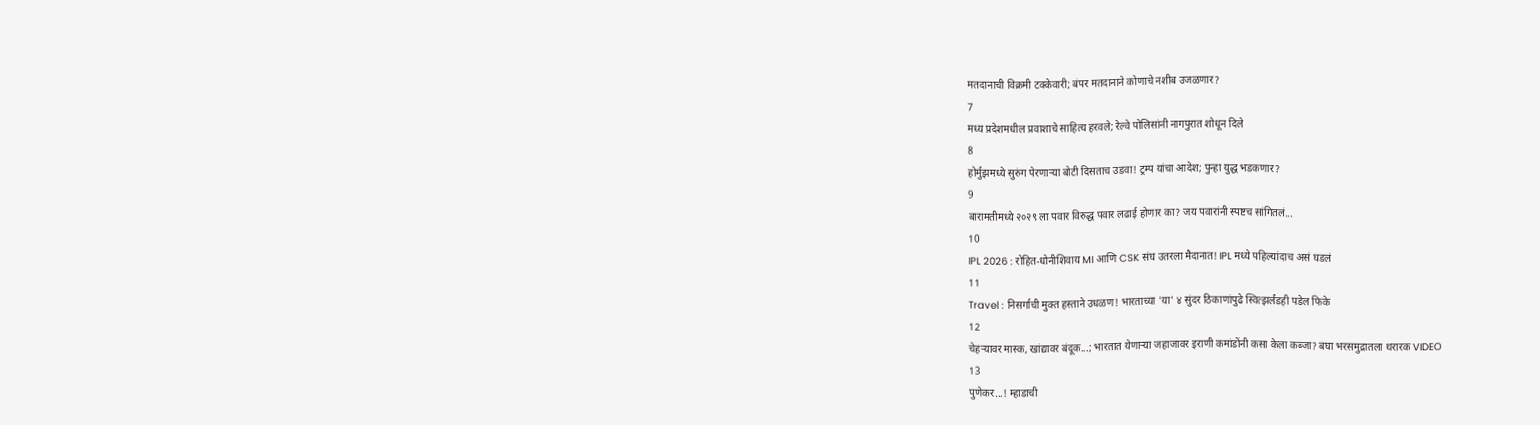मतदानाची विक्रमी टक्केवारी; बंपर मतदानाने कोणाचे नशीब उजळणार?
7
मध्य प्रदेशमधील प्रवाशाचे साहित्य हरवले; रेल्वे पोलिसांनी नागपुरात शोधून दिले
8
होर्मुझमध्ये सुरुंग पेरणाऱ्या बोटी दिसताच उडवा! ट्रम्प यांचा आदेश; पुन्हा युद्ध भडकणार?
9
बारामतीमध्ये २०२९ ला पवार विरुद्ध पवार लढाई होणार का? जय पवारांनी स्पष्टच सांगितलं...
10
IPL 2026 : रोहित-धोनीशिवाय MI आणि CSK संघ उतरला मैदानात! IPL मध्ये पहिल्यांदाच असं घडलं
11
Travel : निसर्गाची मुक्त हस्ताने उधळण! भारताच्या 'या' ४ सुंदर ठिकाणांपुढे स्वित्झर्लंडही पडेल फिके
12
चेहऱ्यावर मास्क, खांद्यावर बंदूक...; भारतात येणाऱ्या जहाजावर इराणी कमांडोंनी कसा केला कब्जा? बघा भरसमुद्रातला थरारक VIDEO
13
पुणेकर...! म्हाडाची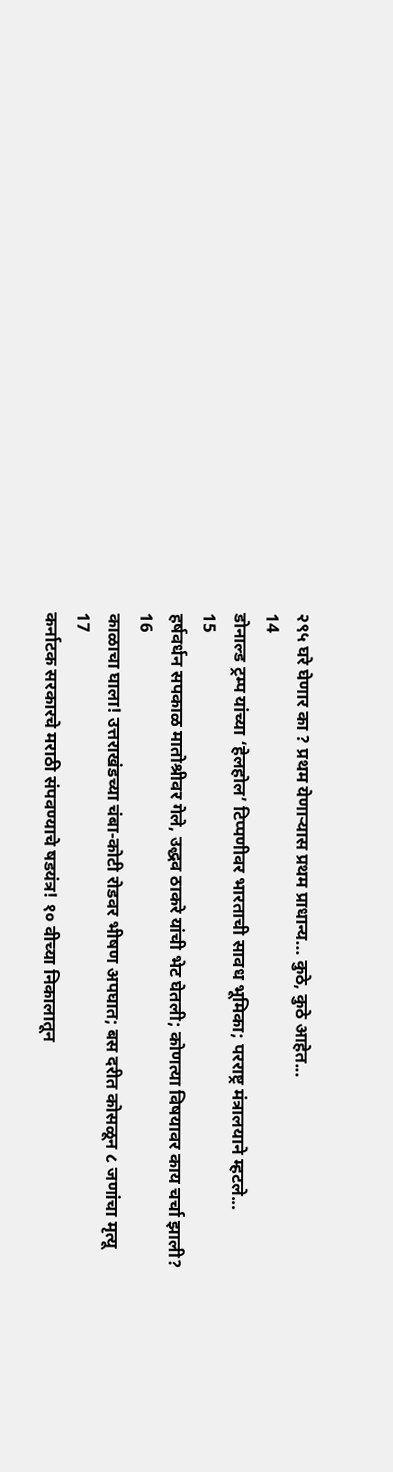२९५ घरे घेणार का ? प्रथम येणाऱ्यास प्रथम प्राधान्य... कुठे, कुठे आहेत...
14
डोनाल्ड ट्रम्प यांच्या ‘हेलहोल’ टिप्पणीवर भारताची सावध भूमिका; परराष्ट्र मंत्रालयाने म्हटले...
15
हर्षवर्धन सपकाळ मातोश्रीवर गेले, उद्धव ठाकरे यांची भेट घेतली; कोणत्या विषयावर काय चर्चा झाली?
16
काळाचा घाला! उत्तराखंडच्या चंबा-कोटी रोडवर भीषण अपघात; बस दरीत कोसळून ८ जणांचा मृत्यू
17
कर्नाटक सरकारचे मराठी संपवण्याचे षडयंत्र! १० वीच्या निकालातून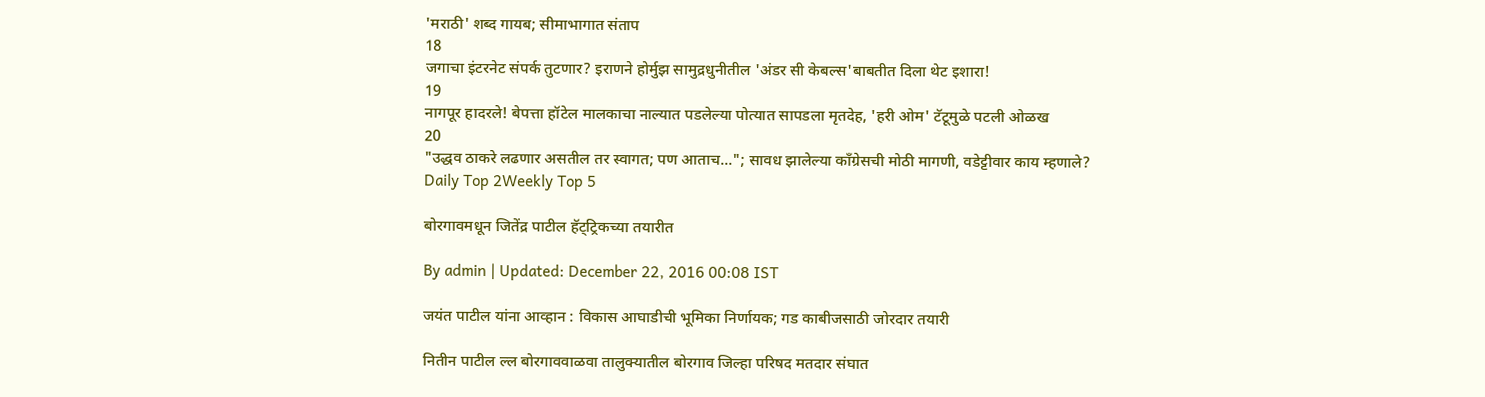'मराठी' शब्द गायब; सीमाभागात संताप
18
जगाचा इंटरनेट संपर्क तुटणार? इराणने होर्मुझ सामुद्रधुनीतील 'अंडर सी केबल्स'बाबतीत दिला थेट इशारा!
19
नागपूर हादरले! बेपत्ता हॉटेल मालकाचा नाल्यात पडलेल्या पोत्यात सापडला मृतदेह, 'हरी ओम' टॅटूमुळे पटली ओळख
20
"उद्धव ठाकरे लढणार असतील तर स्वागत; पण आताच..."; सावध झालेल्या काँग्रेसची मोठी मागणी, वडेट्टीवार काय म्हणाले?
Daily Top 2Weekly Top 5

बोरगावमधून जितेंद्र पाटील हॅट्ट्रिकच्या तयारीत

By admin | Updated: December 22, 2016 00:08 IST

जयंत पाटील यांना आव्हान : विकास आघाडीची भूमिका निर्णायक; गड काबीजसाठी जोरदार तयारी

नितीन पाटील ल्ल बोरगाववाळवा तालुक्यातील बोरगाव जिल्हा परिषद मतदार संघात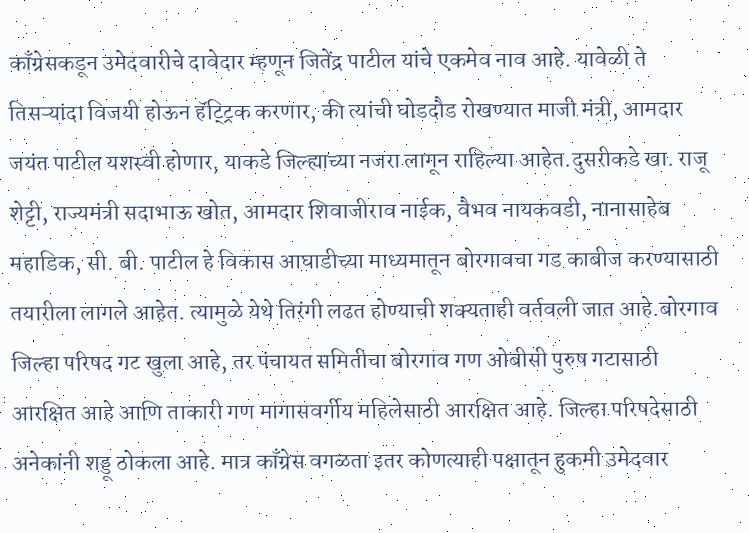काँग्रेसकडून उमेदवारीचे दावेदार म्हणून जितेंद्र पाटील यांचे एकमेव नाव आहे. यावेळी ते तिसऱ्यांदा विजयी होऊन हॅट्ट्रिक करणार, की त्यांची घोडदौड रोखण्यात माजी मंत्री, आमदार जयंत पाटील यशस्वी होणार, याकडे जिल्ह्याच्या नजरा लागून राहिल्या आहेत.दुसरीकडे खा. राजू शेट्टी, राज्यमंत्री सदाभाऊ खोत, आमदार शिवाजीराव नाईक, वैभव नायकवडी, नानासाहेब महाडिक, सी. बी. पाटील हे विकास आघाडीच्या माध्यमातून बोरगावचा गड काबीज करण्यासाठी तयारीला लागले आहेत. त्यामुळे येथे तिरंगी लढत होण्याची शक्यताही वर्तवली जात आहे.बोरगाव जिल्हा परिषद गट खुला आहे, तर पंचायत समितीचा बोरगाव गण ओबीसी पुरुष गटासाठी आरक्षित आहे आणि ताकारी गण मागासवर्गीय महिलेसाठी आरक्षित आहे. जिल्हा परिषदेसाठी अनेकांनी शड्डू ठोकला आहे. मात्र काँग्रेस वगळता इतर कोणत्याही पक्षातून हुकमी उमेदवार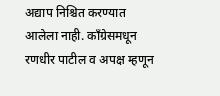अद्याप निश्चित करण्यात आलेला नाही. काँग्रेसमधून रणधीर पाटील व अपक्ष म्हणून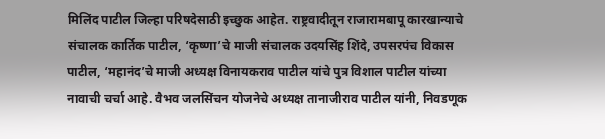मिलिंद पाटील जिल्हा परिषदेसाठी इच्छुक आहेत. राष्ट्रवादीतून राजारामबापू कारखान्याचे संचालक कार्तिक पाटील, ‘कृष्णा’चे माजी संचालक उदयसिंह शिंदे, उपसरपंच विकास पाटील, ‘महानंद’चे माजी अध्यक्ष विनायकराव पाटील यांचे पुत्र विशाल पाटील यांच्या नावाची चर्चा आहे. वैभव जलसिंचन योजनेचे अध्यक्ष तानाजीराव पाटील यांनी, निवडणूक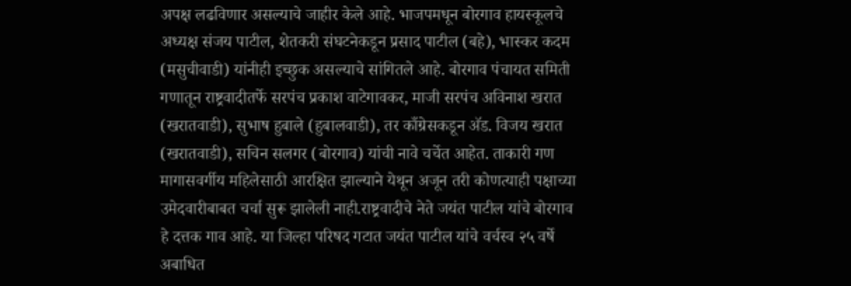अपक्ष लढविणार असल्याचे जाहीर केले आहे. भाजपमधून बोरगाव हायस्कूलचे अध्यक्ष संजय पाटील, शेतकरी संघटनेकडून प्रसाद पाटील (बहे), भास्कर कदम (मसुचीवाडी) यांनीही इच्छुक असल्याचे सांगितले आहे. बोरगाव पंचायत समिती गणातून राष्ट्रवादीतर्फे सरपंच प्रकाश वाटेगावकर, माजी सरपंच अविनाश खरात (खरातवाडी), सुभाष हुबाले (हुबालवाडी), तर काँग्रेसकडून अ‍ॅड. विजय खरात (खरातवाडी), सचिन सलगर (बोरगाव) यांची नावे चर्चेत आहेत. ताकारी गण मागासवर्गीय महिलेसाठी आरक्षित झाल्याने येथून अजून तरी कोणत्याही पक्षाच्या उमेदवारीबाबत चर्चा सुरू झालेली नाही.राष्ट्रवादीचे नेते जयंत पाटील यांचे बोरगाव हे दत्तक गाव आहे. या जिल्हा परिषद गटात जयंत पाटील यांचे वर्चस्व २५ वर्षे अबाधित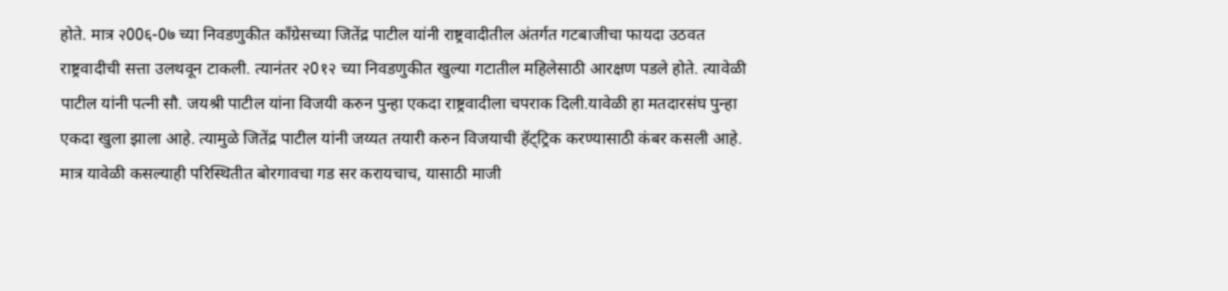होते. मात्र २00६-0७ च्या निवडणुकीत काँग्रेसच्या जितेंद्र पाटील यांनी राष्ट्रवादीतील अंतर्गत गटबाजीचा फायदा उठवत राष्ट्रवादीची सत्ता उलथवून टाकली. त्यानंतर २0१२ च्या निवडणुकीत खुल्या गटातील महिलेसाठी आरक्षण पडले होते. त्यावेळी पाटील यांनी पत्नी सौ. जयश्री पाटील यांना विजयी करुन पुन्हा एकदा राष्ट्रवादीला चपराक दिली.यावेळी हा मतदारसंघ पुन्हा एकदा खुला झाला आहे. त्यामुळे जितेंद्र पाटील यांनी जय्यत तयारी करुन विजयाची हॅट्ट्रिक करण्यासाठी कंबर कसली आहे. मात्र यावेळी कसल्याही परिस्थितीत बोरगावचा गड सर करायचाच, यासाठी माजी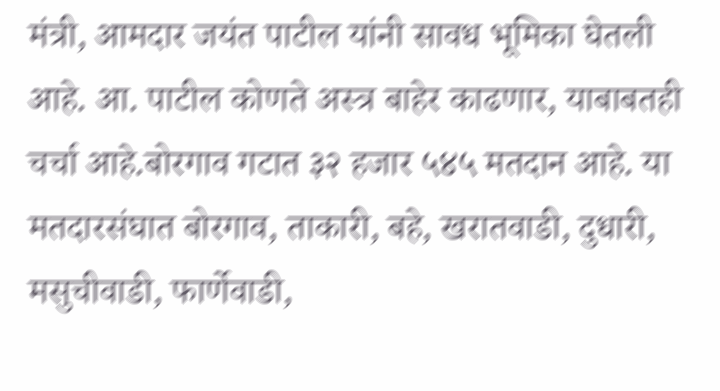मंत्री, आमदार जयंत पाटील यांनी सावध भूमिका घेतली आहे. आ. पाटील कोणते अस्त्र बाहेर काढणार, याबाबतही चर्चा आहे.बोरगाव गटात ३२ हजार ५४५ मतदान आहे. या मतदारसंघात बोरगाव, ताकारी, बहे, खरातवाडी, दुधारी, मसुचीवाडी, फार्णेवाडी,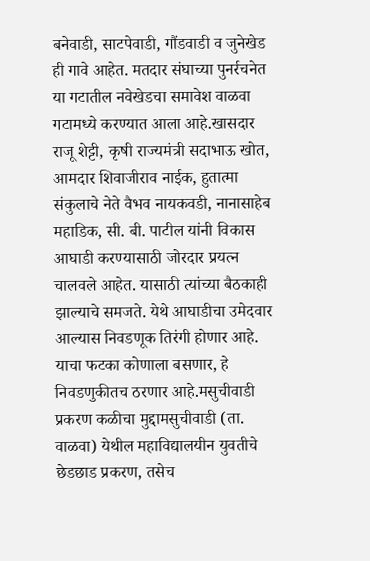बनेवाडी, साटपेवाडी, गौंडवाडी व जुनेखेड ही गावे आहेत. मतदार संघाच्या पुनर्रचनेत या गटातील नवेखेडचा समावेश वाळवा गटामध्ये करण्यात आला आहे.खासदार राजू शेट्टी, कृषी राज्यमंत्री सदाभाऊ खोत, आमदार शिवाजीराव नाईक, हुतात्मा संकुलाचे नेते वैभव नायकवडी, नानासाहेब महाडिक, सी. बी. पाटील यांनी विकास आघाडी करण्यासाठी जोरदार प्रयत्न चालवले आहेत. यासाठी त्यांच्या बैठकाही झाल्याचे समजते. येथे आघाडीचा उमेदवार आल्यास निवडणूक तिरंगी होणार आहे. याचा फटका कोणाला बसणार, हे निवडणुकीतच ठरणार आहे.मसुचीवाडी प्रकरण कळीचा मुद्दामसुचीवाडी (ता. वाळवा) येथील महाविद्यालयीन युवतीचे छेडछाड प्रकरण, तसेच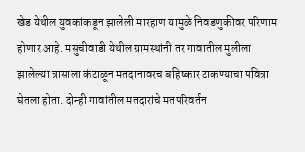खेड येथील युवकांकडून झालेली मारहाण यामुळे निवडणुकीवर परिणाम होणार आहे. मसुचीवाडी येथील ग्रामस्थांनी तर गावातील मुलीला झालेल्या त्रासाला कंटाळून मतदानावरच बहिष्कार टाकण्याचा पवित्रा घेतला होता. दोन्ही गावांतील मतदारांचे मतपरिवर्तन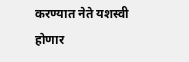करण्यात नेते यशस्वी होणार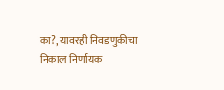का?, यावरही निवडणुकीचा निकाल निर्णायक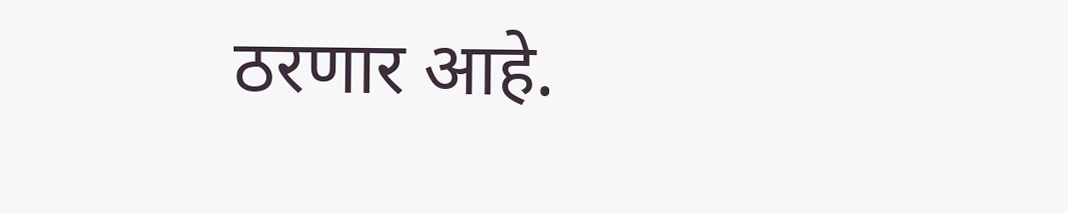ठरणार आहे.